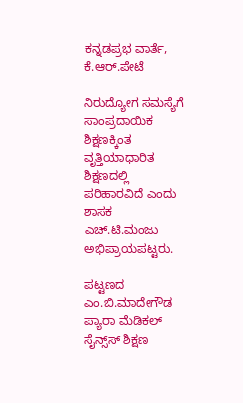ಕನ್ನಡಪ್ರಭ ವಾರ್ತೆ, ಕೆ.ಆರ್.ಪೇಟೆ

ನಿರುದ್ಯೋಗ ಸಮಸ್ಯೆಗೆ ಸಾಂಪ್ರದಾಯಿಕ ಶಿಕ್ಷಣಕ್ಕಿಂತ ವೃತ್ತಿಯಾಧಾರಿತ ಶಿಕ್ಷಣದಲ್ಲಿ ಪರಿಹಾರವಿದೆ ಎಂದು ಶಾಸಕ ಎಚ್.ಟಿ.ಮಂಜು ಅಭಿಪ್ರಾಯಪಟ್ಟರು.

ಪಟ್ಟಣದ ಎಂ.ಬಿ.ಮಾದೇಗೌಡ ಪ್ಯಾರಾ ಮೆಡಿಕಲ್ ಸೈನ್ಸ್‌ಸ್ ಶಿಕ್ಷಣ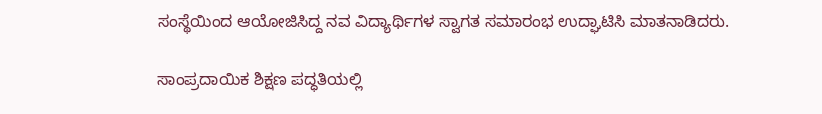ಸಂಸ್ಥೆಯಿಂದ ಆಯೋಜಿಸಿದ್ದ ನವ ವಿದ್ಯಾರ್ಥಿಗಳ ಸ್ವಾಗತ ಸಮಾರಂಭ ಉದ್ಘಾಟಿಸಿ ಮಾತನಾಡಿದರು.

ಸಾಂಪ್ರದಾಯಿಕ ಶಿಕ್ಷಣ ಪದ್ಧತಿಯಲ್ಲಿ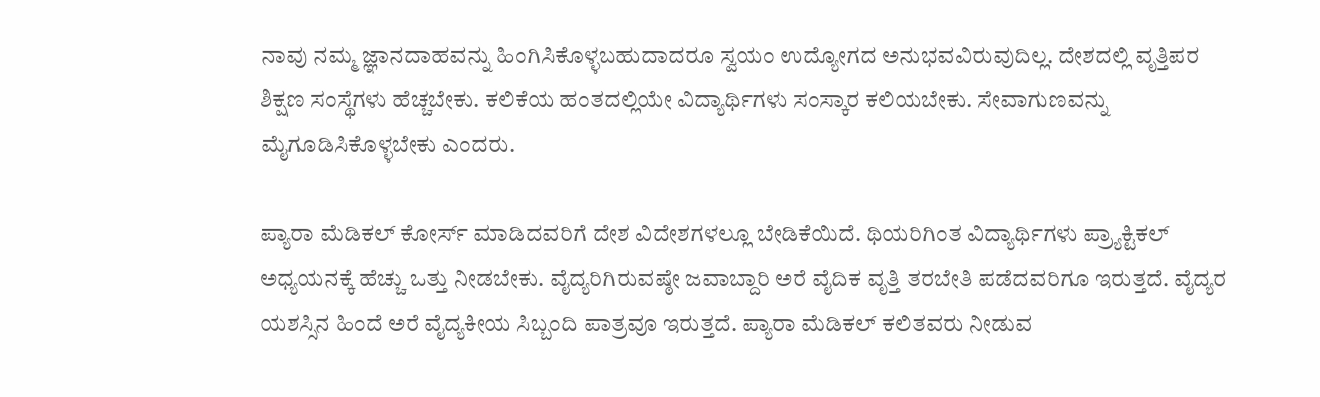ನಾವು ನಮ್ಮ ಜ್ಞಾನದಾಹವನ್ನು ಹಿಂಗಿಸಿಕೊಳ್ಳಬಹುದಾದರೂ ಸ್ವಯಂ ಉದ್ಯೋಗದ ಅನುಭವವಿರುವುದಿಲ್ಲ. ದೇಶದಲ್ಲಿ ವೃತ್ತಿಪರ ಶಿಕ್ಷಣ ಸಂಸ್ಥೆಗಳು ಹೆಚ್ಚಬೇಕು. ಕಲಿಕೆಯ ಹಂತದಲ್ಲಿಯೇ ವಿದ್ಯಾರ್ಥಿಗಳು ಸಂಸ್ಕಾರ ಕಲಿಯಬೇಕು. ಸೇವಾಗುಣವನ್ನು ಮೈಗೂಡಿಸಿಕೊಳ್ಳಬೇಕು ಎಂದರು.

ಪ್ಯಾರಾ ಮೆಡಿಕಲ್ ಕೋರ್ಸ್ ಮಾಡಿದವರಿಗೆ ದೇಶ ವಿದೇಶಗಳಲ್ಲೂ ಬೇಡಿಕೆಯಿದೆ. ಥಿಯರಿಗಿಂತ ವಿದ್ಯಾರ್ಥಿಗಳು ಪ್ರ್ಯಾಕ್ಟಿಕಲ್ ಅಧ್ಯಯನಕ್ಕೆ ಹೆಚ್ಚು ಒತ್ತು ನೀಡಬೇಕು. ವೈದ್ಯರಿಗಿರುವಷ್ಠೇ ಜವಾಬ್ದಾರಿ ಅರೆ ವೈದಿಕ ವೃತ್ತಿ ತರಬೇತಿ ಪಡೆದವರಿಗೂ ಇರುತ್ತದೆ. ವೈದ್ಯರ ಯಶಸ್ಸಿನ ಹಿಂದೆ ಅರೆ ವೈದ್ಯಕೀಯ ಸಿಬ್ಬಂದಿ ಪಾತ್ರವೂ ಇರುತ್ತದೆ. ಪ್ಯಾರಾ ಮೆಡಿಕಲ್ ಕಲಿತವರು ನೀಡುವ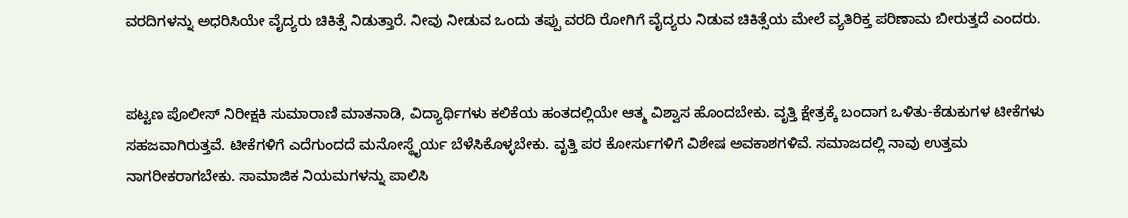ವರದಿಗಳನ್ನು ಅಧರಿಸಿಯೇ ವೈದ್ಯರು ಚಿಕಿತ್ಸೆ ನಿಡುತ್ತಾರೆ. ನೀವು ನೀಡುವ ಒಂದು ತಪ್ಪು ವರದಿ ರೋಗಿಗೆ ವೈದ್ಯರು ನಿಡುವ ಚಿಕಿತ್ಸೆಯ ಮೇಲೆ ವ್ಯತಿರಿಕ್ತ ಪರಿಣಾಮ ಬೀರುತ್ತದೆ ಎಂದರು.


ಪಟ್ಟಣ ಪೊಲೀಸ್ ನಿರೀಕ್ಷಕಿ ಸುಮಾರಾಣಿ ಮಾತನಾಡಿ, ವಿದ್ಯಾರ್ಥಿಗಳು ಕಲಿಕೆಯ ಹಂತದಲ್ಲಿಯೇ ಆತ್ಮ ವಿಶ್ವಾಸ ಹೊಂದಬೇಕು. ವೃತ್ತಿ ಕ್ಷೇತ್ರಕ್ಕೆ ಬಂದಾಗ ಒಳಿತು-ಕೆಡುಕುಗಳ ಟೀಕೆಗಳು ಸಹಜವಾಗಿರುತ್ತವೆ. ಟೀಕೆಗಳಿಗೆ ಎದೆಗುಂದದೆ ಮನೋಸ್ಥೈರ್ಯ ಬೆಳೆಸಿಕೊಳ್ಳಬೇಕು. ವೃತ್ತಿ ಪರ ಕೋರ್ಸುಗಳಿಗೆ ವಿಶೇಷ ಅವಕಾಶಗಳಿವೆ. ಸಮಾಜದಲ್ಲಿ ನಾವು ಉತ್ತಮ ನಾಗರೀಕರಾಗಬೇಕು. ಸಾಮಾಜಿಕ ನಿಯಮಗಳನ್ನು ಪಾಲಿಸಿ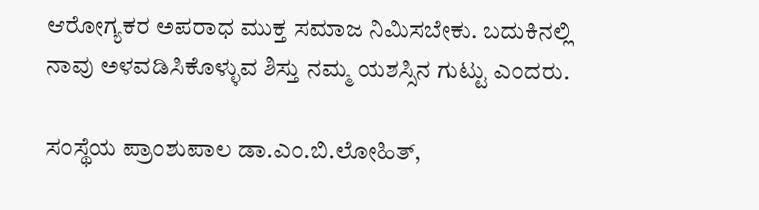ಆರೋಗ್ಯಕರ ಅಪರಾಧ ಮುಕ್ತ ಸಮಾಜ ನಿಮಿಸಬೇಕು. ಬದುಕಿನಲ್ಲಿ ನಾವು ಅಳವಡಿಸಿಕೊಳ್ಳುವ ಶಿಸ್ತು ನಮ್ಮ ಯಶಸ್ಸಿನ ಗುಟ್ಟು ಎಂದರು.

ಸಂಸ್ಥೆಯ ಪ್ರಾಂಶುಪಾಲ ಡಾ.ಎಂ.ಬಿ.ಲೋಹಿತ್‌,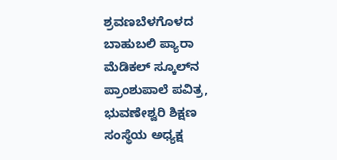ಶ್ರವಣಬೆಳಗೊಳದ ಬಾಹುಬಲಿ ಪ್ಯಾರಾ ಮೆಡಿಕಲ್ ಸ್ಕೂಲ್‌ನ ಪ್ರಾಂಶುಪಾಲೆ ಪವಿತ್ರ, ಭುವಣೇಶ್ವರಿ ಶಿಕ್ಷಣ ಸಂಸ್ಥೆಯ ಅಧ್ಯಕ್ಷ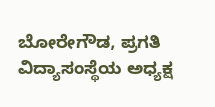ಬೋರೇಗೌಡ, ಪ್ರಗತಿ ವಿದ್ಯಾಸಂಸ್ಥೆಯ ಅಧ್ಯಕ್ಷ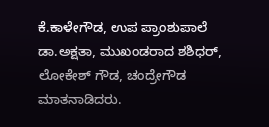ಕೆ.ಕಾಳೇಗೌಡ, ಉಪ ಪ್ರಾಂಶುಪಾಲೆ ಡಾ.ಅಕ್ಷತಾ, ಮುಖಂಡರಾದ ಶಶಿಧರ್, ಲೋಕೇಶ್ ಗೌಡ, ಚಂದ್ರೇಗೌಡ ಮಾತನಾಡಿದರು.